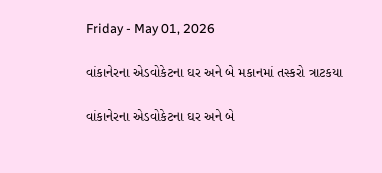Friday - May 01, 2026

વાંકાનેરના એડવોકેટના ઘર અને બે મકાનમાં તસ્કરો ત્રાટકયા

વાંકાનેરના એડવોકેટના ઘર અને બે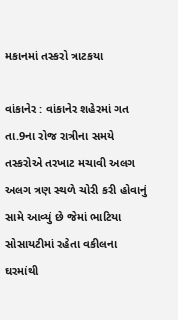મકાનમાં તસ્કરો ત્રાટકયા

વાંકાનેર : વાંકાનેર શહેરમાં ગત તા.9ના રોજ રાત્રીના સમયે તસ્કરોએ તરખાટ મચાવી અલગ અલગ ત્રણ સ્થળે ચોરી કરી હોવાનું સામે આવ્યું છે જેમાં ભાટિયા સોસાયટીમાં રહેતા વકીલના ઘરમાંથી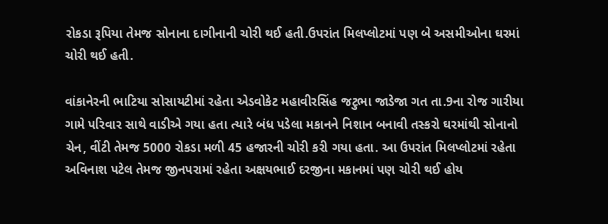રોકડા રૂપિયા તેમજ સોનાના દાગીનાની ચોરી થઈ હતી.ઉપરાંત મિલપ્લોટમાં પણ બે અસમીઓના ઘરમાં ચોરી થઈ હતી.

વાંકાનેરની ભાટિયા સોસાયટીમાં રહેતા એડવોકેટ મહાવીરસિંહ જટુભા જાડેજા ગત તા.9ના રોજ ગારીયા ગામે પરિવાર સાથે વાડીએ ગયા હતા ત્યારે બંધ પડેલા મકાનને નિશાન બનાવી તસ્કરો ઘરમાંથી સોનાનો ચેન, વીંટી તેમજ 5000 રોકડા મળી 45 હજારની ચોરી કરી ગયા હતા. આ ઉપરાંત મિલપ્લોટમાં રહેતા અવિનાશ પટેલ તેમજ જીનપરામાં રહેતા અક્ષયભાઈ દરજીના મકાનમાં પણ ચોરી થઈ હોય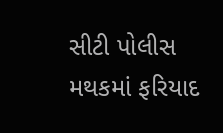સીટી પોલીસ મથકમાં ફરિયાદ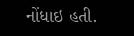નોંધાઇ હતી.